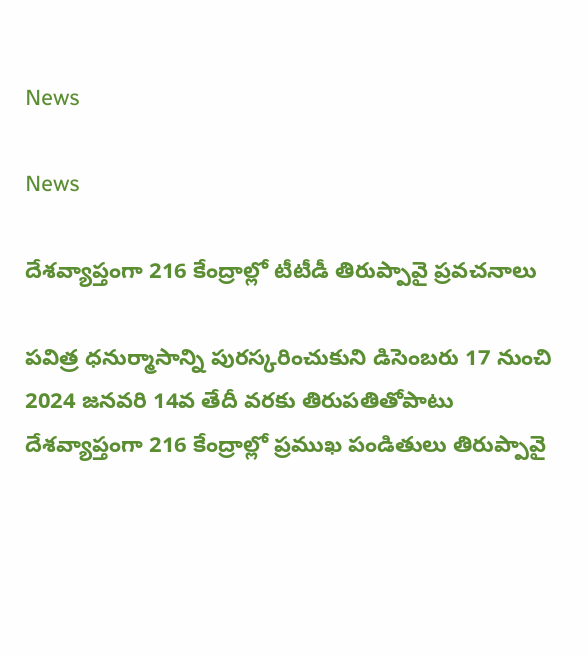News

News

దేశవ్యాప్తంగా 216 కేంద్రాల్లో టీటీడీ తిరుప్పావై ప్రవచనాలు

పవిత్ర ధనుర్మాసాన్ని పురస్కరించుకుని డిసెంబరు 17 నుంచి 2024 జనవరి 14వ తేదీ వరకు తిరుపతితోపాటు దేశవ్యాప్తంగా 216 కేంద్రాల్లో ప్రముఖ పండితులు తిరుప్పావై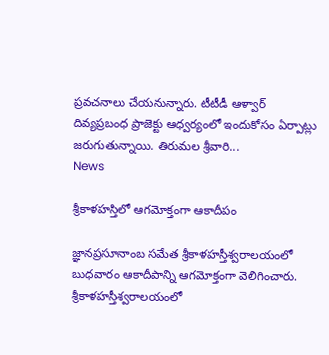ప్రవచనాలు చేయనున్నారు. టీటీడీ ఆళ్వార్‌ దివ్యప్రబంధ ప్రాజెక్టు ఆధ్వర్యంలో ఇందుకోసం ఏర్పాట్లు జరుగుతున్నాయి. తిరుమల శ్రీవారి...
News

శ్రీకాళహస్తిలో ఆగమోక్తంగా ఆకాదీపం

జ్ఞానప్రసూనాంబ సమేత శ్రీకాళహస్తీశ్వరాలయంలో బుధవారం ఆకాదీపాన్ని ఆగమోక్తంగా వెలిగించారు. శ్రీకాళహస్తీశ్వరాలయంలో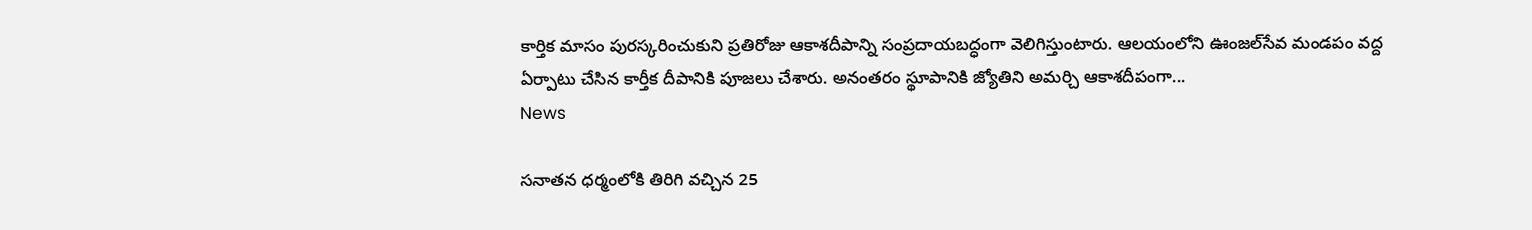కార్తిక మాసం పురస్కరించుకుని ప్రతిరోజు ఆకాశదీపాన్ని సంప్రదాయబద్ధంగా వెలిగిస్తుంటారు. ఆలయంలోని ఊంజల్‌సేవ మండపం వద్ద ఏర్పాటు చేసిన కార్తీక దీపానికి పూజలు చేశారు. అనంతరం స్థూపానికి జ్యోతిని అమర్చి ఆకాశదీపంగా...
News

సనాతన ధర్మంలోకి తిరిగి వచ్చిన 25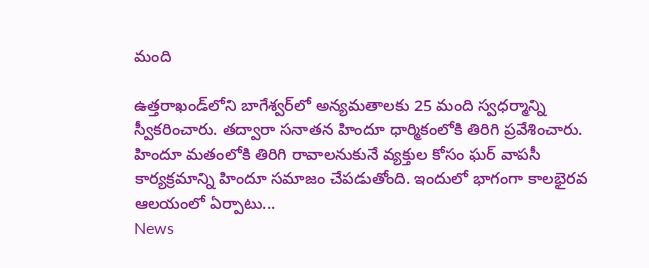మంది

ఉత్తరాఖండ్‌లోని బాగేశ్వర్‌లో అన్యమతాలకు 25 మంది స్వధర్మాన్ని స్వీకరించారు. తద్వారా సనాతన హిందూ ధార్మికంలోకి తిరిగి ప్రవేశించారు. హిందూ మతంలోకి తిరిగి రావాలనుకునే వ్యక్తుల కోసం ఘర్ వాపసీ కార్యక్రమాన్ని హిందూ సమాజం చేపడుతోంది. ఇందులో భాగంగా కాలభైరవ ఆలయంలో ఏర్పాటు...
News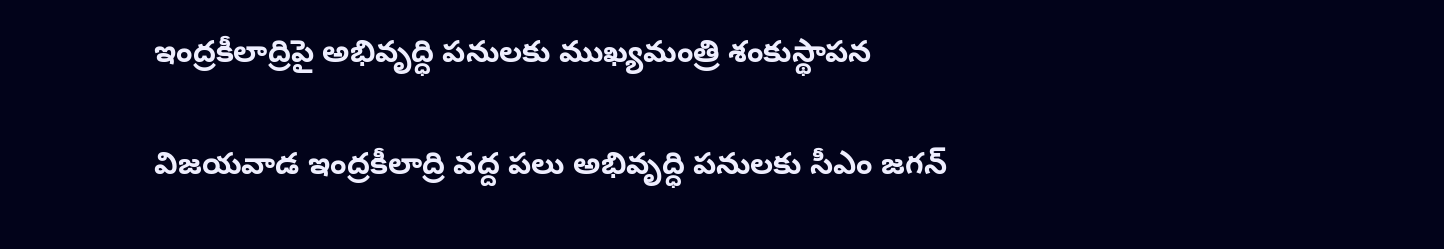ఇంద్రకీలాద్రిపై అభివృద్ధి పనులకు ముఖ్యమంత్రి శంకుస్థాపన

విజయవాడ ఇంద్రకీలాద్రి వద్ద పలు అభివృద్ధి పనులకు సీఎం జగన్‌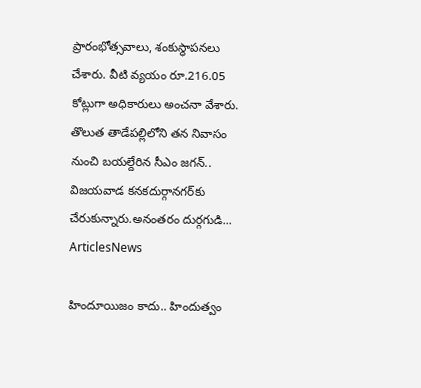ప్రారంభోత్సవాలు, శంకుస్థాపనలు చేశారు. వీటి వ్యయం రూ.216.05 కోట్లుగా అధికారులు అంచనా వేశారు. తొలుత తాడేపల్లిలోని తన నివాసం నుంచి బయల్దేరిన సీఎం జగన్‌.. విజయవాడ కనకదుర్గానగర్‌కు చేరుకున్నారు.అనంతరం దుర్గగుడి...
ArticlesNews

హిందూయిజం కాదు.. హిందుత్వం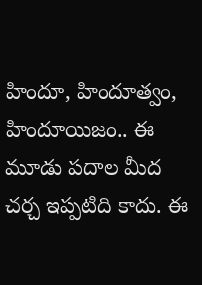హిందూ, హిందూత్వం, హిందూయిజం.. ఈ మూడు పదాల మీద చర్చ ఇప్పటిది కాదు. ఈ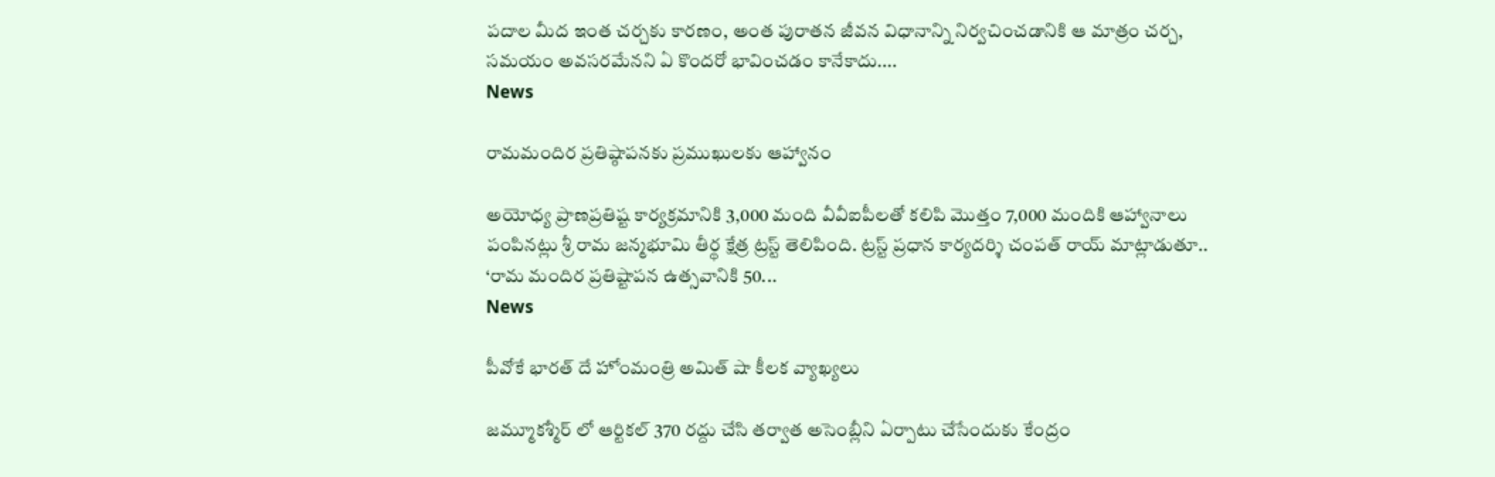పదాల మీద ఇంత చర్చకు కారణం, అంత పురాతన జీవన విధానాన్ని నిర్వచించడానికి ఆ మాత్రం చర్చ, సమయం అవసరమేనని ఏ కొందరో భావించడం కానేకాదు....
News

రామమందిర ప్రతిష్ఠాపనకు ప్రముఖులకు ఆహ్వానం

అయోధ్య ప్రాణప్రతిష్ట కార్యక్రమానికి 3,000 మంది వీవీఐపీలతో కలిపి మొత్తం 7,000 మందికి ఆహ్వానాలు పంపినట్లు శ్రీ రామ జన్మభూమి తీర్థ క్షేత్ర ట్రస్ట్ తెలిపింది. ట్రస్ట్ ప్రధాన కార్యదర్శి చంపత్ రాయ్ మాట్లాడుతూ.. ‘రామ మందిర ప్రతిష్టాపన ఉత్సవానికి 50...
News

పీవోకే భారత్ దే హోంమంత్రి అమిత్ షా కీలక వ్యాఖ్యలు

జమ్మూకశ్మీర్‌ లో ఆర్టికల్‌ 370 రద్దు చేసి తర్వాత అసెంబ్లీని ఏర్పాటు చేసేందుకు కేంద్రం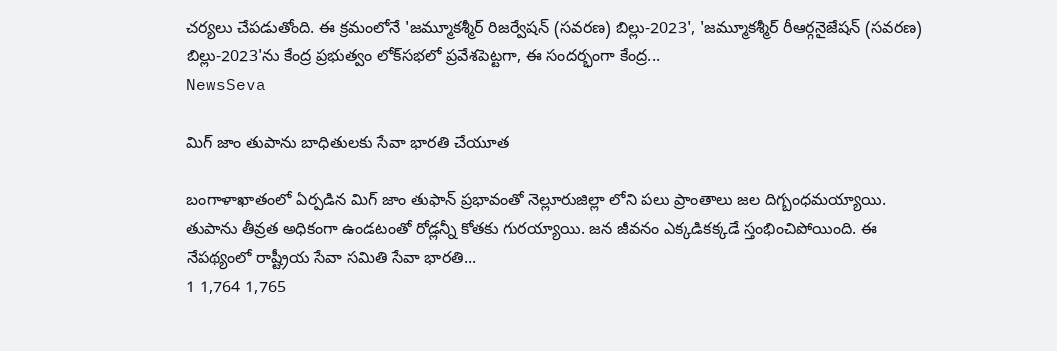చర్యలు చేపడుతోంది. ఈ క్రమంలోనే 'జమ్మూకశ్మీర్‌ రిజర్వేషన్‌ (సవరణ) బిల్లు-2023', 'జమ్మూకశ్మీర్‌ రీఆర్గనైజేషన్‌ (సవరణ) బిల్లు-2023'ను కేంద్ర ప్రభుత్వం లోక్‌సభలో ప్రవేశపెట్టగా, ఈ సందర్భంగా కేంద్ర...
NewsSeva

మిగ్ జాం తుపాను బాధితులకు సేవా భారతి చేయూత

బంగాళాఖాతంలో ఏర్పడిన మిగ్ జాం తుఫాన్ ప్రభావంతో నెల్లూరుజిల్లా లోని పలు ప్రాంతాలు జల దిగ్బంధమయ్యాయి. తుపాను తీవ్రత అధికంగా ఉండటంతో రోడ్లన్నీ కోతకు గురయ్యాయి. జన జీవనం ఎక్కడికక్కడే స్తంభించిపోయింది. ఈ నేపథ్యంలో రాష్ట్రీయ సేవా సమితి సేవా భారతి...
1 1,764 1,765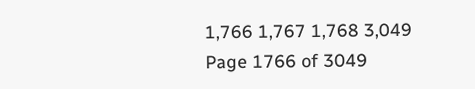1,766 1,767 1,768 3,049
Page 1766 of 3049